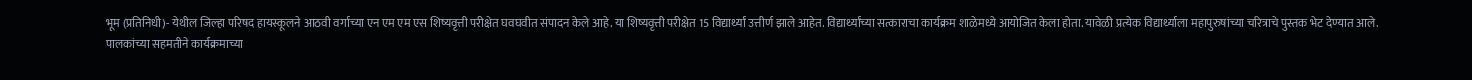भूम (प्रतिनिधी)- येथील जिल्हा परिषद हायस्कूलने आठवी वर्गाच्या एन एम एम एस शिष्यवृत्ती परीक्षेत घवघवीत संपादन केले आहे. या शिष्यवृत्ती परीक्षेत 15 विद्यार्थ्यां उत्तीर्ण झाले आहेत. विद्यार्थ्यांच्या सत्काराचा कार्यक्रम शाळेमध्ये आयोजित केला होता. यावेळी प्रत्येक विद्यार्थ्याला महापुरुषांच्या चरित्राचे पुस्तक भेट देण्यात आले.
पालकांच्या सहमतीने कार्यक्रमाच्या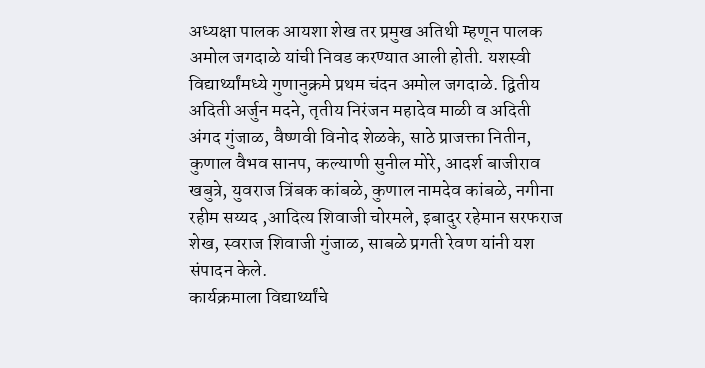अध्यक्षा पालक आयशा शेख तर प्रमुख अतिथी म्हणून पालक अमोल जगदाळे यांची निवड करण्यात आली होती. यशस्वी विद्यार्थ्यांमध्ये गुणानुक्रमे प्रथम चंदन अमोल जगदाळे. द्वितीय अदिती अर्जुन मदने, तृतीय निरंजन महादेव माळी व अदिती अंगद गुंजाळ, वैष्णवी विनोद शेळके, साठे प्राजक्ता नितीन, कुणाल वैभव सानप, कल्याणी सुनील मोरे, आदर्श बाजीराव खबुत्रे, युवराज त्रिंबक कांबळे, कुणाल नामदेव कांबळे, नगीना रहीम सय्यद ,आदित्य शिवाजी चोरमले, इबादुर रहेमान सरफराज शेख, स्वराज शिवाजी गुंजाळ, साबळे प्रगती रेवण यांनी यश संपादन केले.
कार्यक्रमाला विद्यार्थ्यांचे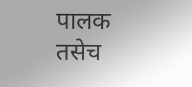पालक तसेच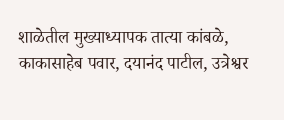शाळेतील मुख्याध्यापक तात्या कांबळे, काकासाहेब पवार, दयानंद पाटील, उत्रेश्वर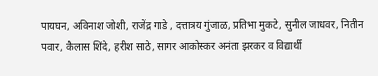पायघन, अविनाश जोशी, राजेंद्र गाडे , दत्तात्रय गुंजाळ, प्रतिभा मुकटे, सुनील जाधवर, नितीन पवार, कैलास शिंदे, हरीश साठे, सागर आकोस्कर अनंता झरकर व विद्यार्थी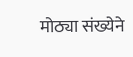मोठ्या संख्येने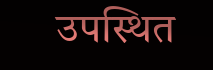उपस्थित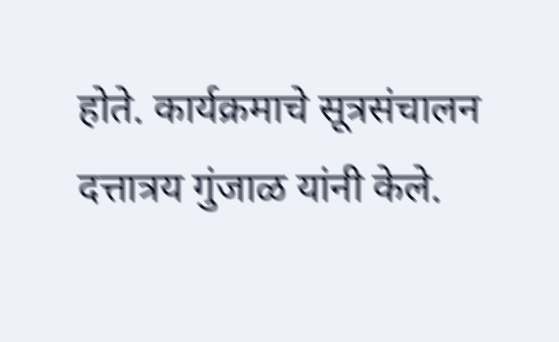होते. कार्यक्रमाचे सूत्रसंचालन दत्तात्रय गुंजाळ यांनी केले.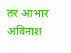तर आभार अविनाश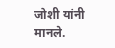जोशी यांनी मानले.